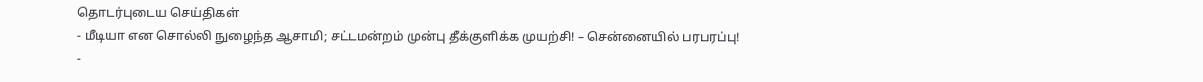தொடர்புடைய செய்திகள்
- மீடியா என சொல்லி நுழைந்த ஆசாமி; சட்டமன்றம் முன்பு தீக்குளிக்க முயற்சி! – சென்னையில் பரபரப்பு!
-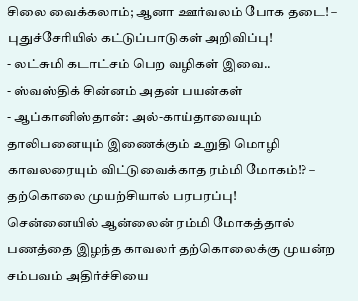சிலை வைக்கலாம்; ஆனா ஊர்வலம் போக தடை! – புதுச்சேரியில் கட்டுப்பாடுகள் அறிவிப்பு!
- லட்சுமி கடாட்சம் பெற வழிகள் இவை..
- ஸ்வஸ்திக் சின்னம் அதன் பயன்கள்
- ஆப்கானிஸ்தான்: அல்-காய்தாவையும் தாலிபனையும் இணைக்கும் உறுதி மொழி
காவலரையும் விட்டுவைக்காத ரம்மி மோகம்!? – தற்கொலை முயற்சியால் பரபரப்பு!
சென்னையில் ஆன்லைன் ரம்மி மோகத்தால் பணத்தை இழந்த காவலர் தற்கொலைக்கு முயன்ற சம்பவம் அதிர்ச்சியை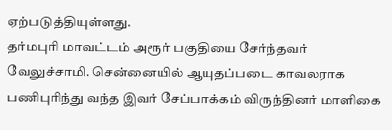ஏற்படுத்தியுள்ளது.
தர்மபுரி மாவட்டம் அரூர் பகுதியை சேர்ந்தவர் வேலுச்சாமி. சென்னையில் ஆயுதப்படை காவலராக பணிபுரிந்து வந்த இவர் சேப்பாக்கம் விருந்தினர் மாளிகை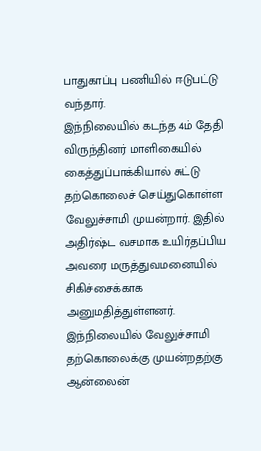பாதுகாப்பு பணியில் ஈடுபட்டு வந்தார்.
இந்நிலையில் கடந்த 4ம் தேதி விருந்தினர் மாளிகையில் கைத்துப்பாக்கியால் சுட்டு தற்கொலைச் செய்துகொள்ள வேலுச்சாமி முயன்றார். இதில் அதிர்ஷ்ட வசமாக உயிர்தப்பிய அவரை மருத்துவமனையில் சிகிச்சைக்காக அனுமதித்துள்ளனர்.
இந்நிலையில் வேலுச்சாமி தற்கொலைக்கு முயன்றதற்கு ஆன்லைன்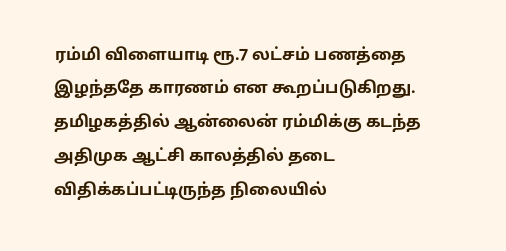ரம்மி விளையாடி ரூ.7 லட்சம் பணத்தை இழந்ததே காரணம் என கூறப்படுகிறது.
தமிழகத்தில் ஆன்லைன் ரம்மிக்கு கடந்த அதிமுக ஆட்சி காலத்தில் தடை விதிக்கப்பட்டிருந்த நிலையில்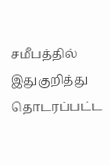சமீபத்தில் இதுகுறித்து தொடரப்பட்ட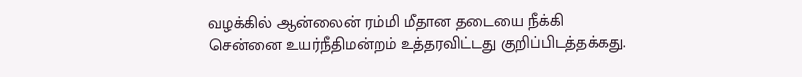வழக்கில் ஆன்லைன் ரம்மி மீதான தடையை நீக்கி சென்னை உயர்நீதிமன்றம் உத்தரவிட்டது குறிப்பிடத்தக்கது.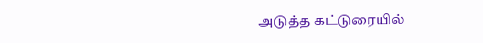அடுத்த கட்டுரையில்